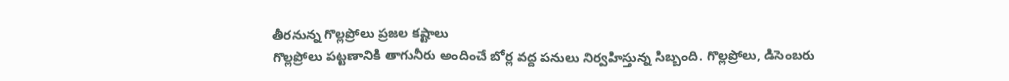తీరనున్న గొల్లప్రోలు ప్రజల కష్టాలు
గొల్లప్రోలు పట్టణానికి తాగునీరు అందించే బోర్ల వద్ద పనులు నిర్వహిస్తున్న సిబ్బంది. గొల్లప్రోలు, డిసెంబరు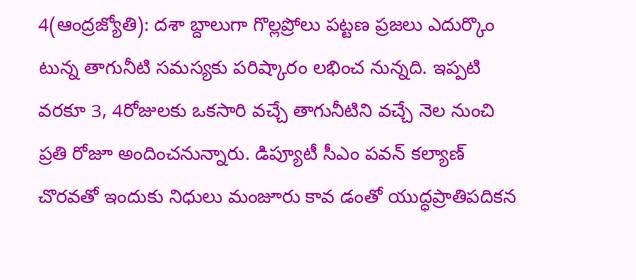4(ఆంద్రజ్యోతి): దశా బ్దాలుగా గొల్లప్రోలు పట్టణ ప్రజలు ఎదుర్కొం టున్న తాగునీటి సమస్యకు పరిష్కారం లభించ నున్నది. ఇప్పటి వరకూ 3, 4రోజులకు ఒకసారి వచ్చే తాగునీటిని వచ్చే నెల నుంచి ప్రతి రోజూ అందించనున్నారు. డిప్యూటీ సీఎం పవన్ కల్యాణ్
చొరవతో ఇందుకు నిధులు మంజూరు కావ డంతో యుద్ధప్రాతిపదికన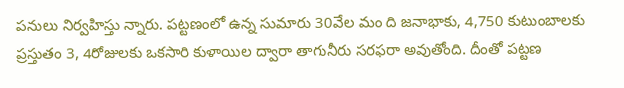పనులు నిర్వహిస్తు న్నారు. పట్టణంలో ఉన్న సుమారు 30వేల మం ది జనాభాకు, 4,750 కుటుంబాలకు ప్రస్తుతం 3, 4రోజులకు ఒకసారి కుళాయిల ద్వారా తాగునీరు సరఫరా అవుతోంది. దీంతో పట్టణ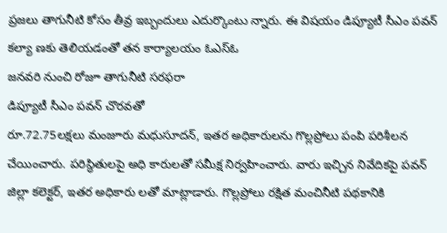ప్రజలు తాగునీటి కోసం తీవ్ర ఇబ్బందులు ఎదుర్కొంటు న్నారు. ఈ విషయం డిప్యూటీ సీఎం పవన్ కల్యా ణకు తెలియడంతో తన కార్యాలయం ఓఎస్ఓ
జనవరి నుంచి రోజూ తాగునీటి సరఫరా
డిప్యూటీ సీఎం పవన్ చొరవతో
రూ.72.75లక్షలు మంజూరు మధుసూదన్, ఇతర అధికారులను గొల్లప్రోలు పంపి పరిశీలన చేయించారు. పరిస్థితులపై అధి కారులతో సమీక్ష నిర్వహించారు. వారు ఇచ్చిన నివేదికపై పవన్ జిల్లా కలెక్టర్, ఇతర అధికారు లతో మాట్లాడారు. గొల్లప్రోలు రక్షిత మంచినీటి పథకానికి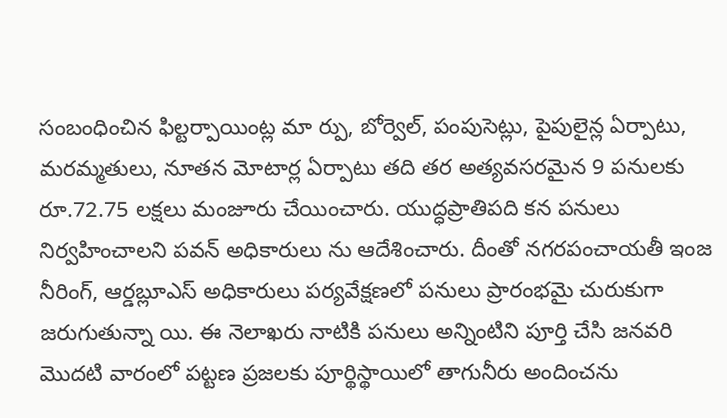సంబంధించిన ఫిల్టర్పాయింట్ల మా ర్పు, బోర్వెల్, పంపుసెట్లు, పైపులైన్ల ఏర్పాటు, మరమ్మతులు, నూతన మోటార్ల ఏర్పాటు తది తర అత్యవసరమైన 9 పనులకు రూ.72.75 లక్షలు మంజూరు చేయించారు. యుద్ధప్రాతిపది కన పనులు నిర్వహించాలని పవన్ అధికారులు ను ఆదేశించారు. దీంతో నగరపంచాయతీ ఇంజ నీరింగ్, ఆర్డబ్లూఎస్ అధికారులు పర్యవేక్షణలో పనులు ప్రారంభమై చురుకుగా జరుగుతున్నా యి. ఈ నెలాఖరు నాటికి పనులు అన్నింటిని పూర్తి చేసి జనవరి మొదటి వారంలో పట్టణ ప్రజలకు పూర్థిస్థాయిలో తాగునీరు అందించను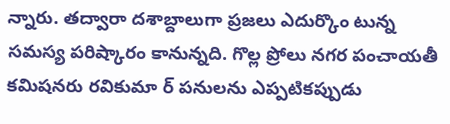న్నారు. తద్వారా దశాబ్దాలుగా ప్రజలు ఎదుర్కొం టున్న సమస్య పరిష్కారం కానున్నది. గొల్ల ప్రోలు నగర పంచాయతీ కమిషనరు రవికుమా ర్ పనులను ఎప్పటికప్పుడు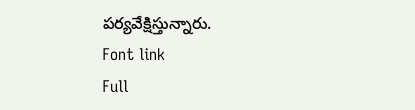పర్యవేక్షిస్తున్నారు.
Font link
Full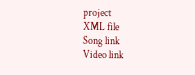project
XML file
Song link
Video link